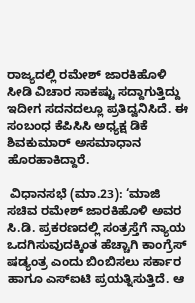ರಾಜ್ಯದಲ್ಲಿ ರಮೇಶ್ ಜಾರಕಿಹೊಳಿ ಸೀಡಿ ವಿಚಾರ ಸಾಕಷ್ಟು ಸದ್ದಾಗುತ್ತಿದ್ದು ಇದೀಗ ಸದನದಲ್ಲೂ ಪ್ರತಿದ್ವನಿಸಿದೆ. ಈ ಸಂಬಂಧ ಕೆಪಿಸಿಸಿ ಅಧ್ಯಕ್ಷ ಡಿಕೆ ಶಿವಕುಮಾರ್ ಅಸಮಾಧಾನ ಹೊರಹಾಕಿದ್ದಾರೆ.

 ವಿಧಾನಸಭೆ (ಮಾ.23): ‘ಮಾಜಿ ಸಚಿವ ರಮೇಶ್‌ ಜಾರಕಿಹೊಳಿ ಅವರ ಸಿ.ಡಿ. ಪ್ರಕರಣದಲ್ಲಿ ಸಂತ್ರಸ್ತೆಗೆ ನ್ಯಾಯ ಒದಗಿಸುವುದಕ್ಕಿಂತ ಹೆಚ್ಚಾಗಿ ಕಾಂಗ್ರೆಸ್‌ ಷಡ್ಯಂತ್ರ ಎಂದು ಬಿಂಬಿಸಲು ಸರ್ಕಾರ ಹಾಗೂ ಎಸ್‌ಐಟಿ ಪ್ರಯತ್ನಿಸುತ್ತಿದೆ. ಆ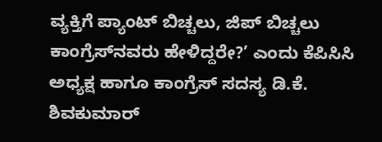ವ್ಯಕ್ತಿಗೆ ಪ್ಯಾಂಟ್‌ ಬಿಚ್ಚಲು, ಜಿಪ್‌ ಬಿಚ್ಚಲು ಕಾಂಗ್ರೆಸ್‌ನವರು ಹೇಳಿದ್ದರೇ?’ ಎಂದು ಕೆಪಿಸಿಸಿ ಅಧ್ಯಕ್ಷ ಹಾಗೂ ಕಾಂಗ್ರೆಸ್‌ ಸದಸ್ಯ ಡಿ.ಕೆ. ಶಿವಕುಮಾರ್‌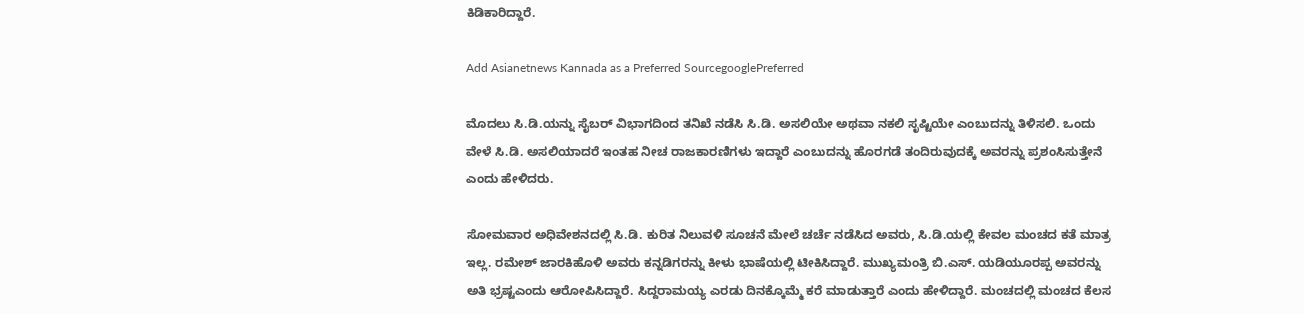ಕಿಡಿಕಾರಿದ್ದಾರೆ.

Add Asianetnews Kannada as a Preferred SourcegooglePreferred

ಮೊದಲು ಸಿ.ಡಿ.ಯನ್ನು ಸೈಬರ್‌ ವಿಭಾಗದಿಂದ ತನಿಖೆ ನಡೆಸಿ ಸಿ.ಡಿ. ಅಸಲಿಯೇ ಅಥವಾ ನಕಲಿ ಸೃಷ್ಟಿಯೇ ಎಂಬುದನ್ನು ತಿಳಿಸಲಿ. ಒಂದು ವೇಳೆ ಸಿ.ಡಿ. ಅಸಲಿಯಾದರೆ ಇಂತಹ ನೀಚ ರಾಜಕಾರಣಿಗಳು ಇದ್ದಾರೆ ಎಂಬುದನ್ನು ಹೊರಗಡೆ ತಂದಿರುವುದಕ್ಕೆ ಅವರನ್ನು ಪ್ರಶಂಸಿಸುತ್ತೇನೆ ಎಂದು ಹೇಳಿದರು.

ಸೋಮವಾರ ಅಧಿವೇಶನದಲ್ಲಿ ಸಿ.ಡಿ. ಕುರಿತ ನಿಲುವಳಿ ಸೂಚನೆ ಮೇಲೆ ಚರ್ಚೆ ನಡೆಸಿದ ಅವರು, ಸಿ.ಡಿ.ಯಲ್ಲಿ ಕೇವಲ ಮಂಚದ ಕತೆ ಮಾತ್ರ ಇಲ್ಲ. ರಮೇಶ್‌ ಜಾರಕಿಹೊಳಿ ಅವರು ಕನ್ನಡಿಗರನ್ನು ಕೀಳು ಭಾಷೆಯಲ್ಲಿ ಟೀಕಿಸಿದ್ದಾರೆ. ಮುಖ್ಯಮಂತ್ರಿ ಬಿ.ಎಸ್‌. ಯಡಿಯೂರಪ್ಪ ಅವರನ್ನು ಅತಿ ಭ್ರಷ್ಟಎಂದು ಆರೋಪಿಸಿದ್ದಾರೆ. ಸಿದ್ದರಾಮಯ್ಯ ಎರಡು ದಿನಕ್ಕೊಮ್ಮೆ ಕರೆ ಮಾಡುತ್ತಾರೆ ಎಂದು ಹೇಳಿದ್ದಾರೆ. ಮಂಚದಲ್ಲಿ ಮಂಚದ ಕೆಲಸ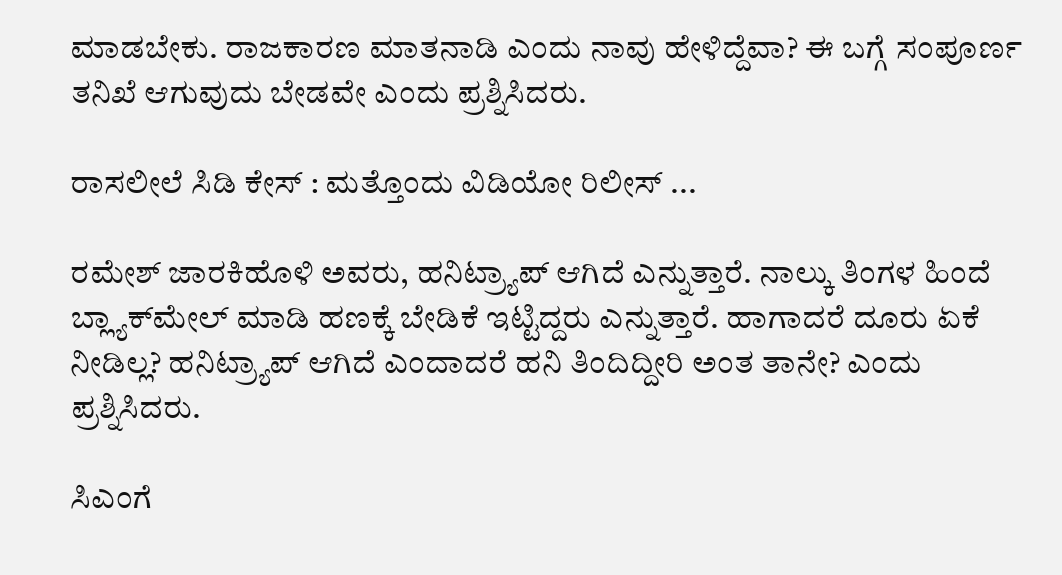ಮಾಡಬೇಕು. ರಾಜಕಾರಣ ಮಾತನಾಡಿ ಎಂದು ನಾವು ಹೇಳಿದ್ದೆವಾ? ಈ ಬಗ್ಗೆ ಸಂಪೂರ್ಣ ತನಿಖೆ ಆಗುವುದು ಬೇಡವೇ ಎಂದು ಪ್ರಶ್ನಿಸಿದರು.

ರಾಸಲೀಲೆ ಸಿಡಿ ಕೇಸ್ : ಮತ್ತೊಂದು ವಿಡಿಯೋ ರಿಲೀಸ್ ...

ರಮೇಶ್‌ ಜಾರಕಿಹೊಳಿ ಅವರು, ಹನಿಟ್ರ್ಯಾಪ್‌ ಆಗಿದೆ ಎನ್ನುತ್ತಾರೆ. ನಾಲ್ಕು ತಿಂಗಳ ಹಿಂದೆ ಬ್ಲ್ಯಾಕ್‌ಮೇಲ್‌ ಮಾಡಿ ಹಣಕ್ಕೆ ಬೇಡಿಕೆ ಇಟ್ಟಿದ್ದರು ಎನ್ನುತ್ತಾರೆ. ಹಾಗಾದರೆ ದೂರು ಏಕೆ ನೀಡಿಲ್ಲ? ಹನಿಟ್ರ್ಯಾಪ್‌ ಆಗಿದೆ ಎಂದಾದರೆ ಹನಿ ತಿಂದಿದ್ದೀರಿ ಅಂತ ತಾನೇ? ಎಂದು ಪ್ರಶ್ನಿಸಿದರು.

ಸಿಎಂಗೆ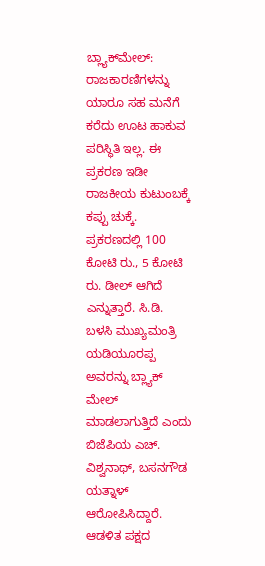ಬ್ಲ್ಯಾಕ್‌ಮೇಲ್‌: ರಾಜಕಾರಣಿಗಳನ್ನು ಯಾರೂ ಸಹ ಮನೆಗೆ ಕರೆದು ಊಟ ಹಾಕುವ ಪರಿಸ್ಥಿತಿ ಇಲ್ಲ. ಈ ಪ್ರಕರಣ ಇಡೀ ರಾಜಕೀಯ ಕುಟುಂಬಕ್ಕೆ ಕಪ್ಪು ಚುಕ್ಕೆ. ಪ್ರಕರಣದಲ್ಲಿ 100 ಕೋಟಿ ರು., 5 ಕೋಟಿ ರು. ಡೀಲ್‌ ಆಗಿದೆ ಎನ್ನುತ್ತಾರೆ. ಸಿ.ಡಿ. ಬಳಸಿ ಮುಖ್ಯಮಂತ್ರಿ ಯಡಿಯೂರಪ್ಪ ಅವರನ್ನು ಬ್ಲ್ಯಾಕ್‌ ಮೇಲ್‌ ಮಾಡಲಾಗುತ್ತಿದೆ ಎಂದು ಬಿಜೆಪಿಯ ಎಚ್‌. ವಿಶ್ವನಾಥ್‌, ಬಸನಗೌಡ ಯತ್ನಾಳ್‌ ಆರೋಪಿಸಿದ್ದಾರೆ. ಆಡಳಿತ ಪಕ್ಷದ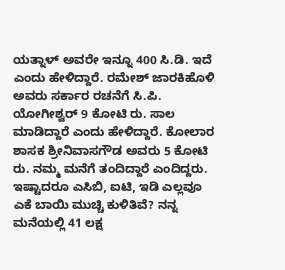ಯತ್ನಾಳ್‌ ಅವರೇ ಇನ್ನೂ 400 ಸಿ.ಡಿ. ಇದೆ ಎಂದು ಹೇಳಿದ್ದಾರೆ. ರಮೇಶ್‌ ಜಾರಕಿಹೊಳಿ ಅವರು ಸರ್ಕಾರ ರಚನೆಗೆ ಸಿ.ಪಿ. ಯೋಗೀಶ್ವರ್‌ 9 ಕೋಟಿ ರು. ಸಾಲ ಮಾಡಿದ್ದಾರೆ ಎಂದು ಹೇಳಿದ್ದಾರೆ. ಕೋಲಾರ ಶಾಸಕ ಶ್ರೀನಿವಾಸಗೌಡ ಅವರು 5 ಕೋಟಿ ರು. ನಮ್ಮ ಮನೆಗೆ ತಂದಿದ್ದಾರೆ ಎಂದಿದ್ದರು. ಇಷ್ಟಾದರೂ ಎಸಿಬಿ, ಐಟಿ, ಇಡಿ ಎಲ್ಲವೂ ಎಕೆ ಬಾಯಿ ಮುಚ್ಚಿ ಕುಳಿತಿವೆ? ನನ್ನ ಮನೆಯಲ್ಲಿ 41 ಲಕ್ಷ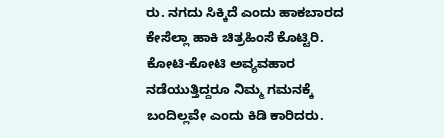ರು. ನಗದು ಸಿಕ್ಕಿದೆ ಎಂದು ಹಾಕಬಾರದ ಕೇಸೆಲ್ಲಾ ಹಾಕಿ ಚಿತ್ರಹಿಂಸೆ ಕೊಟ್ಟಿರಿ. ಕೋಟಿ-ಕೋಟಿ ಅವ್ಯವಹಾರ ನಡೆಯುತ್ತಿದ್ದರೂ ನಿಮ್ಮ ಗಮನಕ್ಕೆ ಬಂದಿಲ್ಲವೇ ಎಂದು ಕಿಡಿ ಕಾರಿದರು.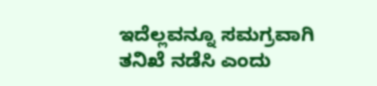ಇದೆಲ್ಲವನ್ನೂ ಸಮಗ್ರವಾಗಿ ತನಿಖೆ ನಡೆಸಿ ಎಂದು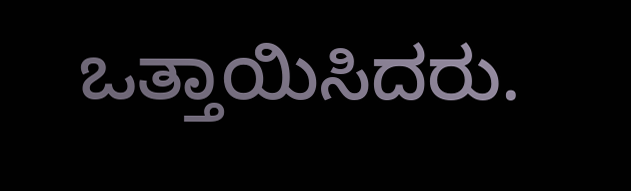ಒತ್ತಾಯಿಸಿದರು.